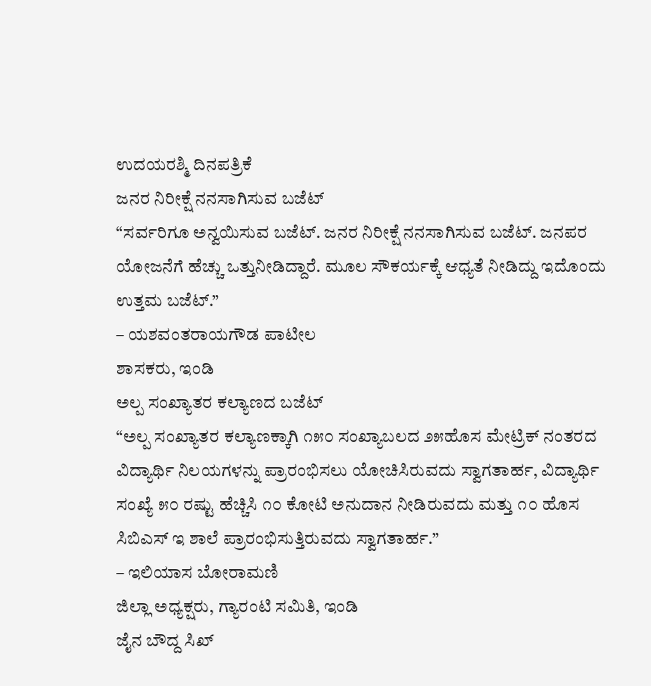ಉದಯರಶ್ಮಿ ದಿನಪತ್ರಿಕೆ
ಜನರ ನಿರೀಕ್ಷೆ ನನಸಾಗಿಸುವ ಬಜೆಟ್
“ಸರ್ವರಿಗೂ ಅನ್ವಯಿಸುವ ಬಜೆಟ್. ಜನರ ನಿರೀಕ್ಷೆ ನನಸಾಗಿಸುವ ಬಜೆಟ್. ಜನಪರ ಯೋಜನೆಗೆ ಹೆಚ್ಚು ಒತ್ತುನೀಡಿದ್ದಾರೆ. ಮೂಲ ಸೌಕರ್ಯಕ್ಕೆ ಆಧ್ಯತೆ ನೀಡಿದ್ದು ಇದೊಂದು ಉತ್ತಮ ಬಜೆಟ್.”
– ಯಶವಂತರಾಯಗೌಡ ಪಾಟೀಲ
ಶಾಸಕರು, ಇಂಡಿ
ಅಲ್ಪ ಸಂಖ್ಯಾತರ ಕಲ್ಯಾಣದ ಬಜೆಟ್
“ಅಲ್ಪ ಸಂಖ್ಯಾತರ ಕಲ್ಯಾಣಕ್ಕಾಗಿ ೧೫೦ ಸಂಖ್ಯಾಬಲದ ೨೫ಹೊಸ ಮೇಟ್ರಿಕ್ ನಂತರದ ವಿದ್ಯಾರ್ಥಿ ನಿಲಯಗಳನ್ನು ಪ್ರಾರಂಭಿಸಲು ಯೋಚಿಸಿರುವದು ಸ್ವಾಗತಾರ್ಹ, ವಿದ್ಯಾರ್ಥಿ ಸಂಖ್ಯೆ ೫೦ ರಷ್ಟು ಹೆಚ್ಚಿಸಿ ೧೦ ಕೋಟಿ ಅನುದಾನ ನೀಡಿರುವದು ಮತ್ತು ೧೦ ಹೊಸ ಸಿಬಿಎಸ್ ಇ ಶಾಲೆ ಪ್ರಾರಂಭಿಸುತ್ತಿರುವದು ಸ್ವಾಗತಾರ್ಹ.”
– ಇಲಿಯಾಸ ಬೋರಾಮಣಿ
ಜಿಲ್ಲಾ ಅಧ್ಯಕ್ಷರು, ಗ್ಯಾರಂಟಿ ಸಮಿತಿ, ಇಂಡಿ
ಜೈನ ಬೌದ್ದ ಸಿಖ್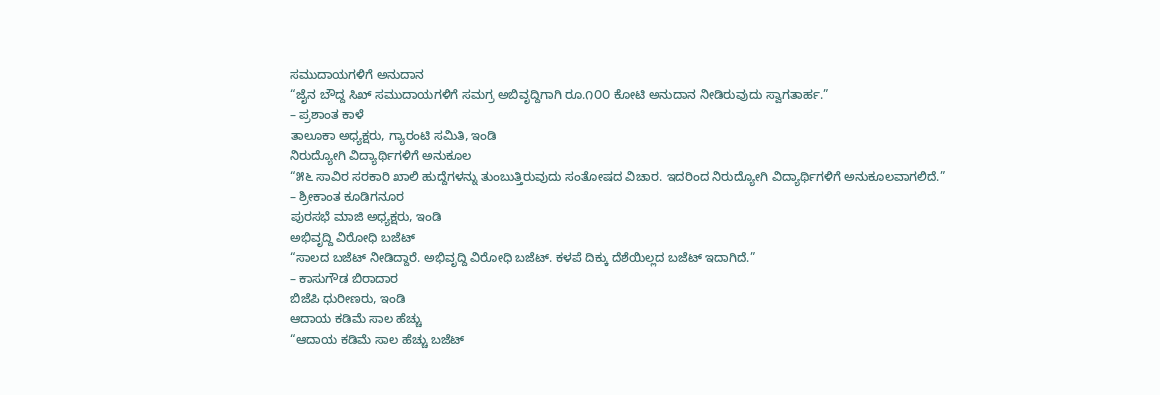ಸಮುದಾಯಗಳಿಗೆ ಅನುದಾನ
“ಜೈನ ಬೌದ್ದ ಸಿಖ್ ಸಮುದಾಯಗಳಿಗೆ ಸಮಗ್ರ ಅಬಿವೃದ್ದಿಗಾಗಿ ರೂ.೧೦೦ ಕೋಟಿ ಅನುದಾನ ನೀಡಿರುವುದು ಸ್ವಾಗತಾರ್ಹ.”
– ಪ್ರಶಾಂತ ಕಾಳೆ
ತಾಲೂಕಾ ಅಧ್ಯಕ್ಷರು, ಗ್ಯಾರಂಟಿ ಸಮಿತಿ, ಇಂಡಿ
ನಿರುದ್ಯೋಗಿ ವಿದ್ಯಾರ್ಥಿಗಳಿಗೆ ಅನುಕೂಲ
“೫೬ ಸಾವಿರ ಸರಕಾರಿ ಖಾಲಿ ಹುದ್ದೆಗಳನ್ನು ತುಂಬುತ್ತಿರುವುದು ಸಂತೋಷದ ವಿಚಾರ. ಇದರಿಂದ ನಿರುದ್ಯೋಗಿ ವಿದ್ಯಾರ್ಥಿಗಳಿಗೆ ಅನುಕೂಲವಾಗಲಿದೆ.”
– ಶ್ರೀಕಾಂತ ಕೂಡಿಗನೂರ
ಪುರಸಭೆ ಮಾಜಿ ಅಧ್ಯಕ್ಷರು, ಇಂಡಿ
ಅಭಿವೃದ್ದಿ ವಿರೋಧಿ ಬಜೆಟ್
“ಸಾಲದ ಬಜೆಟ್ ನೀಡಿದ್ದಾರೆ. ಅಭಿವೃದ್ದಿ ವಿರೋಧಿ ಬಜೆಟ್. ಕಳಪೆ ದಿಕ್ಕು ದೆಶೆಯಿಲ್ಲದ ಬಜೆಟ್ ಇದಾಗಿದೆ.”
– ಕಾಸುಗೌಡ ಬಿರಾದಾರ
ಬಿಜೆಪಿ ಧುರೀಣರು, ಇಂಡಿ
ಆದಾಯ ಕಡಿಮೆ ಸಾಲ ಹೆಚ್ಚು
“ಆದಾಯ ಕಡಿಮೆ ಸಾಲ ಹೆಚ್ಚು ಬಜೆಟ್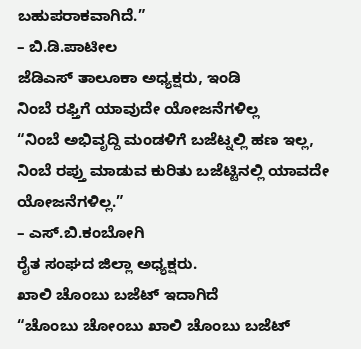ಬಹುಪರಾಕವಾಗಿದೆ.”
– ಬಿ.ಡಿ.ಪಾಟೀಲ
ಜೆಡಿಎಸ್ ತಾಲೂಕಾ ಅಧ್ಯಕ್ಷರು, ಇಂಡಿ
ನಿಂಬೆ ರಫ್ತಿಗೆ ಯಾವುದೇ ಯೋಜನೆಗಳಿಲ್ಲ
“ನಿಂಬೆ ಅಭಿವೃದ್ದಿ ಮಂಡಳಿಗೆ ಬಜೆಟ್ನಲ್ಲಿ ಹಣ ಇಲ್ಲ, ನಿಂಬೆ ರಪ್ತು ಮಾಡುವ ಕುರಿತು ಬಜೆಟ್ಟಿನಲ್ಲಿ ಯಾವದೇ ಯೋಜನೆಗಳಿಲ್ಲ.”
– ಎಸ್.ಬಿ.ಕಂಬೋಗಿ
ರೈತ ಸಂಘದ ಜಿಲ್ಲಾ ಅಧ್ಯಕ್ಷರು.
ಖಾಲಿ ಚೊಂಬು ಬಜೆಟ್ ಇದಾಗಿದೆ
“ಚೊಂಬು ಚೋಂಬು ಖಾಲಿ ಚೊಂಬು ಬಜೆಟ್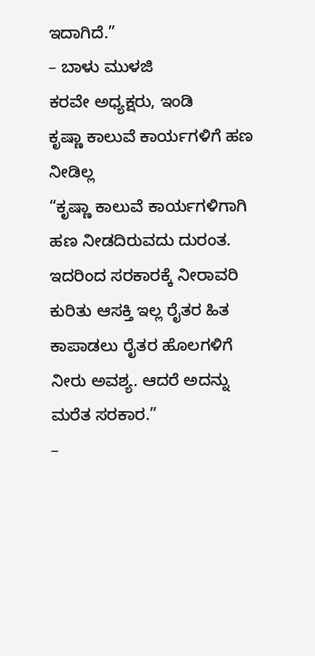ಇದಾಗಿದೆ.”
– ಬಾಳು ಮುಳಜಿ
ಕರವೇ ಅಧ್ಯಕ್ಷರು, ಇಂಡಿ
ಕೃಷ್ಣಾ ಕಾಲುವೆ ಕಾರ್ಯಗಳಿಗೆ ಹಣ ನೀಡಿಲ್ಲ
“ಕೃಷ್ಣಾ ಕಾಲುವೆ ಕಾರ್ಯಗಳಿಗಾಗಿ ಹಣ ನೀಡದಿರುವದು ದುರಂತ. ಇದರಿಂದ ಸರಕಾರಕ್ಕೆ ನೀರಾವರಿ ಕುರಿತು ಆಸಕ್ತಿ ಇಲ್ಲ ರೈತರ ಹಿತ ಕಾಪಾಡಲು ರೈತರ ಹೊಲಗಳಿಗೆ ನೀರು ಅವಶ್ಯ. ಆದರೆ ಅದನ್ನು ಮರೆತ ಸರಕಾರ.”
–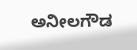ಅನೀಲಗೌಡ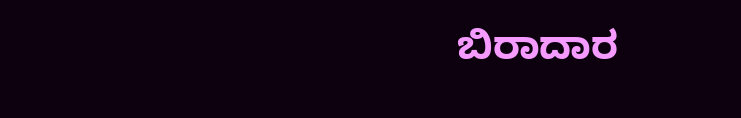ಬಿರಾದಾರ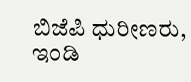ಬಿಜೆಪಿ ಧುರೀಣರು, ಇಂಡಿ